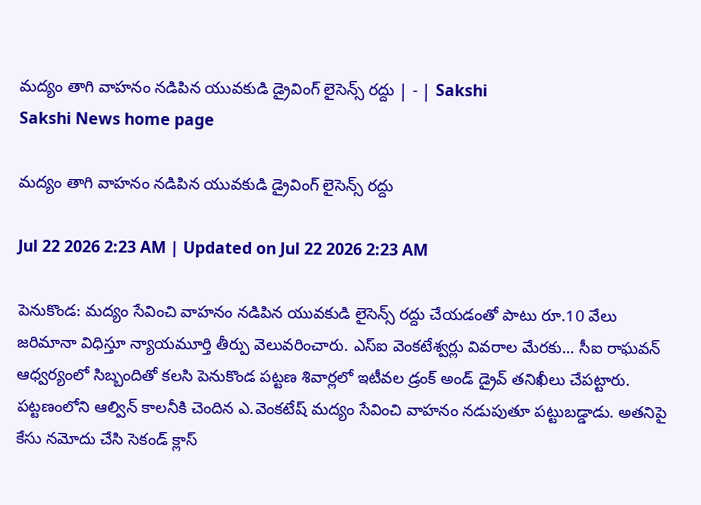మద్యం తాగి వాహనం నడిపిన యువకుడి డ్రైవింగ్‌ లైసెన్స్‌ రద్దు | - | Sakshi
Sakshi News home page

మద్యం తాగి వాహనం నడిపిన యువకుడి డ్రైవింగ్‌ లైసెన్స్‌ రద్దు

Jul 22 2026 2:23 AM | Updated on Jul 22 2026 2:23 AM

పెనుకొండ: మద్యం సేవించి వాహనం నడిపిన యువకుడి లైసెన్స్‌ రద్దు చేయడంతో పాటు రూ.10 వేలు జరిమానా విధిస్తూ న్యాయమూర్తి తీర్పు వెలువరించారు. ఎస్‌ఐ వెంకటేశ్వర్లు వివరాల మేరకు... సీఐ రాఘవన్‌ ఆధ్వర్యంలో సిబ్బందితో కలసి పెనుకొండ పట్టణ శివార్లలో ఇటీవల డ్రంక్‌ అండ్‌ డ్రైవ్‌ తనిఖీలు చేపట్టారు. పట్టణంలోని ఆల్విన్‌ కాలనీకి చెందిన ఎ.వెంకటేష్‌ మద్యం సేవించి వాహనం నడుపుతూ పట్టుబడ్డాడు. అతనిపై కేసు నమోదు చేసి సెకండ్‌ క్లాస్‌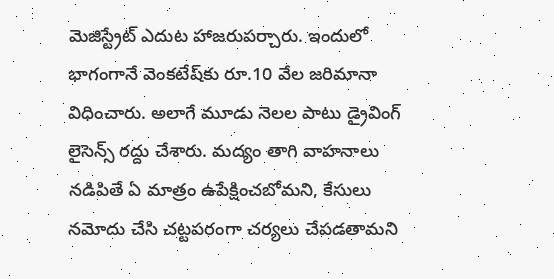మెజిస్ట్రేట్‌ ఎదుట హాజరుపర్చారు. ఇందులో భాగంగానే వెంకటేష్‌కు రూ.10 వేల జరిమానా విధించారు. అలాగే మూడు నెలల పాటు డ్రైవింగ్‌ లైసెన్స్‌ రద్దు చేశారు. మద్యం తాగి వాహనాలు నడిపితే ఏ మాత్రం ఉపేక్షించబోమని, కేసులు నమోదు చేసి చట్టపరంగా చర్యలు చేపడతామని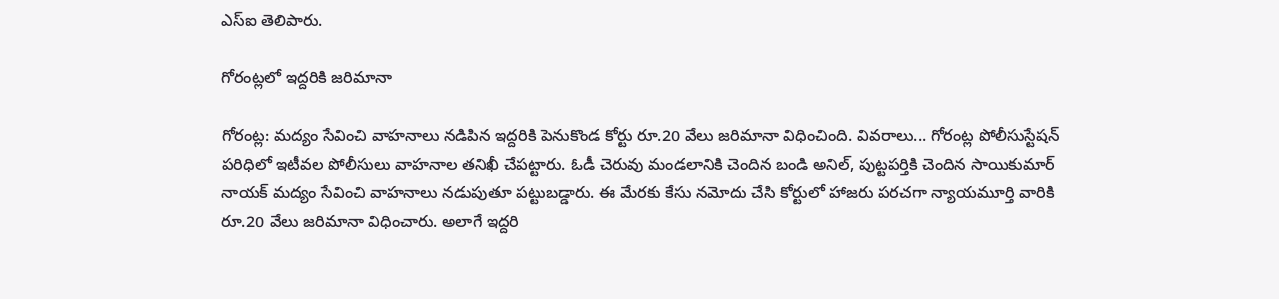ఎస్‌ఐ తెలిపారు.

గోరంట్లలో ఇద్దరికి జరిమానా

గోరంట్ల: మద్యం సేవించి వాహనాలు నడిపిన ఇద్దరికి పెనుకొండ కోర్టు రూ.20 వేలు జరిమానా విధించింది. వివరాలు... గోరంట్ల పోలీసుస్టేషన్‌ పరిధిలో ఇటీవల పోలీసులు వాహనాల తనిఖీ చేపట్టారు. ఓడీ చెరువు మండలానికి చెందిన బండి అనిల్‌, పుట్టపర్తికి చెందిన సాయికుమార్‌ నాయక్‌ మద్యం సేవించి వాహనాలు నడుపుతూ పట్టుబడ్డారు. ఈ మేరకు కేసు నమోదు చేసి కోర్టులో హాజరు పరచగా న్యాయమూర్తి వారికి రూ.20 వేలు జరిమానా విధించారు. అలాగే ఇద్దరి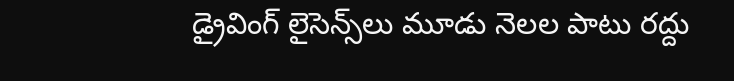డ్రైవింగ్‌ లైసెన్స్‌లు మూడు నెలల పాటు రద్దు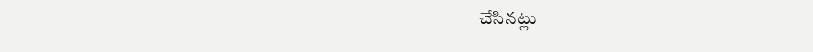చేసినట్లు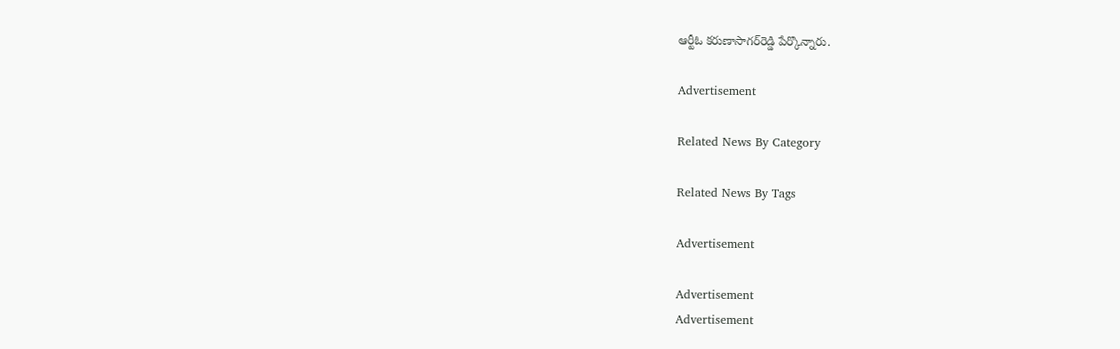ఆర్టీఓ కరుణాసాగర్‌రెడ్డి పేర్కొన్నారు.

Advertisement

Related News By Category

Related News By Tags

Advertisement

Advertisement
Advertisement